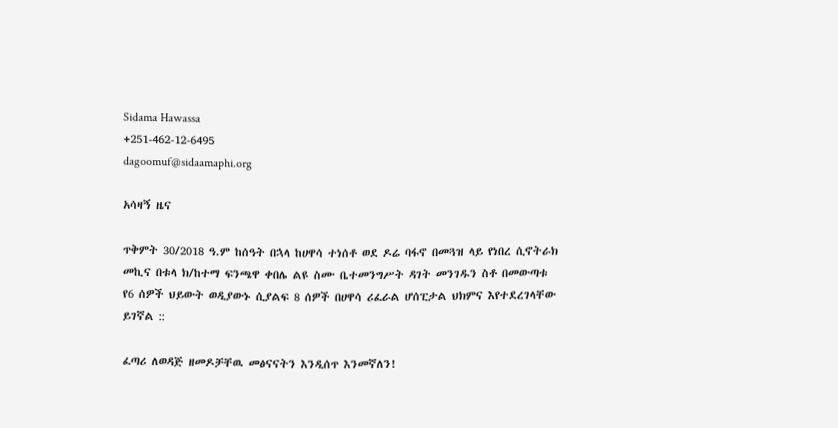Sidama Hawassa
+251-462-12-6495
dagoomuf@sidaamaphi.org

አሳዛኝ ዜና

ጥቅምት 30/2018 ዓ.ም ከሰዓት በኋላ ከሀዋሳ ተነሰቶ ወደ ዶሬ ባፋኖ በመጓዝ ላይ የነበረ ሲኖትራክ መኪና በቱላ ክ/ከተማ ፍንጫዋ ቀበሌ ልዩ ስሙ ቤተመንግሥት ዳገት መንገዱን ስቶ በመውጣቱ የ6 ሰዎች ህይውት ወዲያውኑ ሲያልፍ 8 ሰዎች በሀዋሳ ሪፈራል ሆሰፒታል ህክምና እየተደረገላቸው ይገኛል ::

ፈጣሪ ለወዳጅ ዘመዶቻቸዉ መፅናናትን እንዲሰጥ እንመኛለን!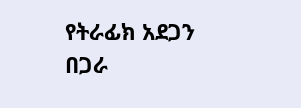የትራፊክ አደጋን በጋራ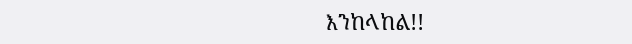እንከላከል!!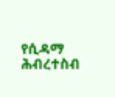የሲዳማ ሕብረተስብ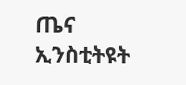ጤና ኢንስቲትዩት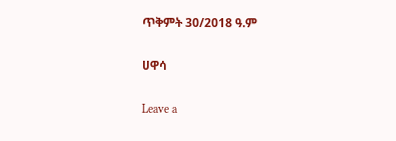ጥቅምት 30/2018 ዓ.ም

ሀዋሳ

Leave a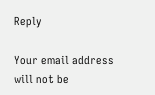Reply

Your email address will not be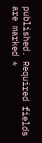published. Required fields are marked *